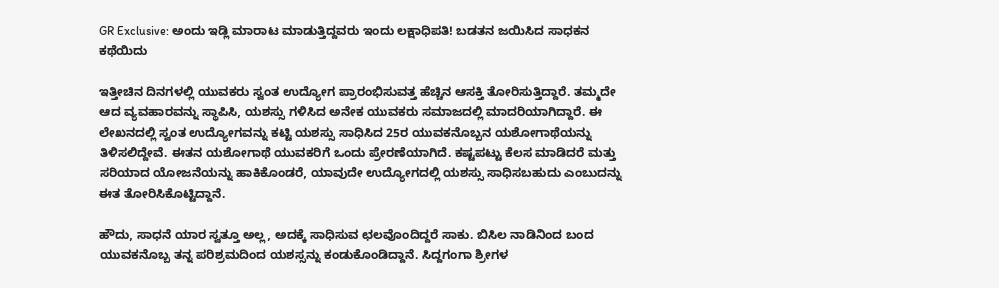GR Exclusive: ಅಂದು ಇಡ್ಲಿ ಮಾರಾಟ ಮಾಡುತ್ತಿದ್ದವರು ಇಂದು ಲಕ್ಷಾಧಿಪತಿ! ಬಡತನ ಜಯಿಸಿದ ಸಾಧಕನ ಕಥೆಯಿದು

ಇತ್ತೀಚಿನ ದಿನಗಳಲ್ಲಿ ಯುವಕರು ಸ್ವಂತ ಉದ್ಯೋಗ ಪ್ರಾರಂಭಿಸುವತ್ತ ಹೆಚ್ಚಿನ ಆಸಕ್ತಿ ತೋರಿಸುತ್ತಿದ್ದಾರೆ. ತಮ್ಮದೇ ಆದ ವ್ಯವಹಾರವನ್ನು ಸ್ಥಾಪಿಸಿ, ಯಶಸ್ಸು ಗಳಿಸಿದ ಅನೇಕ ಯುವಕರು ಸಮಾಜದಲ್ಲಿ ಮಾದರಿಯಾಗಿದ್ದಾರೆ. ಈ ಲೇಖನದಲ್ಲಿ ಸ್ವಂತ ಉದ್ಯೋಗವನ್ನು ಕಟ್ಟಿ ಯಶಸ್ಸು ಸಾಧಿಸಿದ 25ರ ಯುವಕನೊಬ್ಬನ ಯಶೋಗಾಥೆಯನ್ನು ತಿಳಿಸಲಿದ್ದೇವೆ. ಈತನ ಯಶೋಗಾಥೆ ಯುವಕರಿಗೆ ಒಂದು ಪ್ರೇರಣೆಯಾಗಿದೆ. ಕಷ್ಟಪಟ್ಟು ಕೆಲಸ ಮಾಡಿದರೆ ಮತ್ತು ಸರಿಯಾದ ಯೋಜನೆಯನ್ನು ಹಾಕಿಕೊಂಡರೆ, ಯಾವುದೇ ಉದ್ಯೋಗದಲ್ಲಿ ಯಶಸ್ಸು ಸಾಧಿಸಬಹುದು ಎಂಬುದನ್ನು ಈತ ತೋರಿಸಿಕೊಟ್ಟಿದ್ದಾನೆ.

ಹೌದು, ಸಾಧನೆ ಯಾರ ಸ್ವತ್ತೂ ಅಲ್ಲ, ಅದಕ್ಕೆ ಸಾಧಿಸುವ ಛಲವೊಂದಿದ್ದರೆ ಸಾಕು. ಬಿಸಿಲ ನಾಡಿನಿಂದ ಬಂದ ಯುವಕನೊಬ್ಬ ತನ್ನ ಪರಿಶ್ರಮದಿಂದ ಯಶಸ್ಸನ್ನು ಕಂಡುಕೊಂಡಿದ್ದಾನೆ. ಸಿದ್ದಗಂಗಾ ಶ್ರೀಗಳ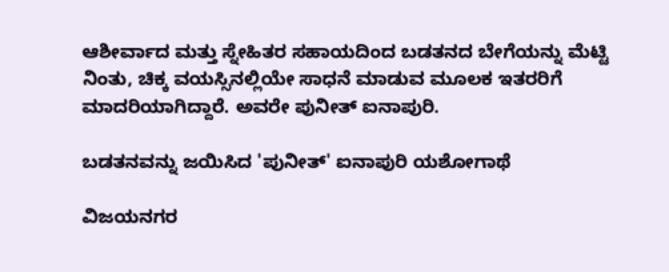ಆಶೀರ್ವಾದ ಮತ್ತು ಸ್ನೇಹಿತರ ಸಹಾಯದಿಂದ ಬಡತನದ ಬೇಗೆಯನ್ನು ಮೆಟ್ಟಿ ನಿಂತು, ಚಿಕ್ಕ ವಯಸ್ಸಿನಲ್ಲಿಯೇ ಸಾಧನೆ ಮಾಡುವ ಮೂಲಕ ಇತರರಿಗೆ ಮಾದರಿಯಾಗಿದ್ದಾರೆ. ಅವರೇ ಪುನೀತ್ ಐನಾಪುರಿ.

ಬಡತನವನ್ನು ಜಯಿಸಿದ 'ಪುನೀತ್' ಐನಾಪುರಿ ಯಶೋಗಾಥೆ

ವಿಜಯನಗರ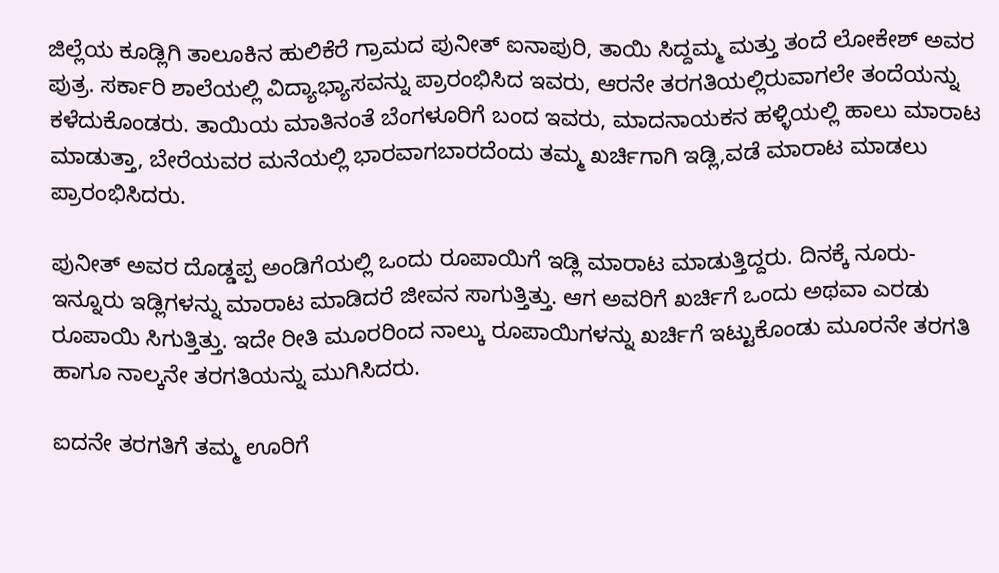ಜಿಲ್ಲೆಯ ಕೂಡ್ಲಿಗಿ ತಾಲೂಕಿನ ಹುಲಿಕೆರೆ ಗ್ರಾಮದ ಪುನೀತ್ ಐನಾಪುರಿ, ತಾಯಿ ಸಿದ್ದಮ್ಮ ಮತ್ತು ತಂದೆ ಲೋಕೇಶ್ ಅವರ ಪುತ್ರ. ಸರ್ಕಾರಿ ಶಾಲೆಯಲ್ಲಿ ವಿದ್ಯಾಭ್ಯಾಸವನ್ನು ಪ್ರಾರಂಭಿಸಿದ ಇವರು, ಆರನೇ ತರಗತಿಯಲ್ಲಿರುವಾಗಲೇ ತಂದೆಯನ್ನು ಕಳೆದುಕೊಂಡರು. ತಾಯಿಯ ಮಾತಿನಂತೆ ಬೆಂಗಳೂರಿಗೆ ಬಂದ ಇವರು, ಮಾದನಾಯಕನ ಹಳ್ಳಿಯಲ್ಲಿ ಹಾಲು ಮಾರಾಟ ಮಾಡುತ್ತಾ, ಬೇರೆಯವರ ಮನೆಯಲ್ಲಿ ಭಾರವಾಗಬಾರದೆಂದು ತಮ್ಮ ಖರ್ಚಿಗಾಗಿ ಇಡ್ಲಿ,ವಡೆ ಮಾರಾಟ ಮಾಡಲು ಪ್ರಾರಂಭಿಸಿದರು.

ಪುನೀತ್ ಅವರ ದೊಡ್ಡಪ್ಪ ಅಂಡಿಗೆಯಲ್ಲಿ ಒಂದು ರೂಪಾಯಿಗೆ ಇಡ್ಲಿ ಮಾರಾಟ ಮಾಡುತ್ತಿದ್ದರು. ದಿನಕ್ಕೆ ನೂರು- ಇನ್ನೂರು ಇಡ್ಲಿಗಳನ್ನು ಮಾರಾಟ ಮಾಡಿದರೆ ಜೀವನ ಸಾಗುತ್ತಿತ್ತು. ಆಗ ಅವರಿಗೆ ಖರ್ಚಿಗೆ ಒಂದು ಅಥವಾ ಎರಡು ರೂಪಾಯಿ ಸಿಗುತ್ತಿತ್ತು. ಇದೇ ರೀತಿ ಮೂರರಿಂದ ನಾಲ್ಕು ರೂಪಾಯಿಗಳನ್ನು ಖರ್ಚಿಗೆ ಇಟ್ಟುಕೊಂಡು ಮೂರನೇ ತರಗತಿ ಹಾಗೂ ನಾಲ್ಕನೇ ತರಗತಿಯನ್ನು ಮುಗಿಸಿದರು.

ಐದನೇ ತರಗತಿಗೆ ತಮ್ಮ ಊರಿಗೆ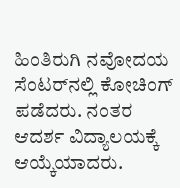ಹಿಂತಿರುಗಿ ನವೋದಯ ಸೆಂಟರ್‌ನಲ್ಲಿ ಕೋಚಿಂಗ್ ಪಡೆದರು. ನಂತರ ಆದರ್ಶ ವಿದ್ಯಾಲಯಕ್ಕೆ ಆಯ್ಕೆಯಾದರು.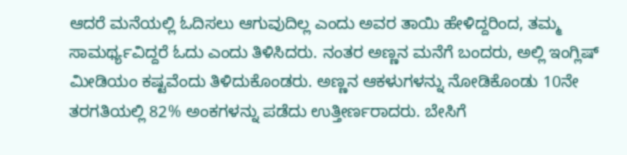ಆದರೆ ಮನೆಯಲ್ಲಿ ಓದಿಸಲು ಆಗುವುದಿಲ್ಲ ಎಂದು ಅವರ ತಾಯಿ ಹೇಳಿದ್ದರಿಂದ, ತಮ್ಮ ಸಾಮರ್ಥ್ಯವಿದ್ದರೆ ಓದು ಎಂದು ತಿಳಿಸಿದರು. ನಂತರ ಅಣ್ಣನ ಮನೆಗೆ ಬಂದರು, ಅಲ್ಲಿ ಇಂಗ್ಲಿಷ್ ಮೀಡಿಯಂ ಕಷ್ಟವೆಂದು ತಿಳಿದುಕೊಂಡರು. ಅಣ್ಣನ ಆಕಳುಗಳನ್ನು ನೋಡಿಕೊಂಡು 10ನೇ ತರಗತಿಯಲ್ಲಿ 82% ಅಂಕಗಳನ್ನು ಪಡೆದು ಉತ್ತೀರ್ಣರಾದರು. ಬೇಸಿಗೆ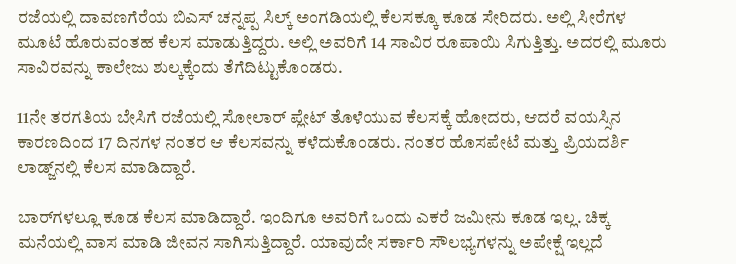ರಜೆಯಲ್ಲಿ ದಾವಣಗೆರೆಯ ಬಿಎಸ್‌ ಚನ್ನಪ್ಪ ಸಿಲ್ಕ್ ಅಂಗಡಿಯಲ್ಲಿ ಕೆಲಸಕ್ಕೂ ಕೂಡ ಸೇರಿದರು. ಅಲ್ಲಿ ಸೀರೆಗಳ ಮೂಟೆ ಹೊರುವಂತಹ ಕೆಲಸ ಮಾಡುತ್ತಿದ್ದರು. ಅಲ್ಲಿ ಅವರಿಗೆ 14 ಸಾವಿರ ರೂಪಾಯಿ ಸಿಗುತ್ತಿತ್ತು. ಅದರಲ್ಲಿ ಮೂರು ಸಾವಿರವನ್ನು ಕಾಲೇಜು ಶುಲ್ಕಕ್ಕೆಂದು ತೆಗೆದಿಟ್ಟುಕೊಂಡರು.

11ನೇ ತರಗತಿಯ ಬೇಸಿಗೆ ರಜೆಯಲ್ಲಿ ಸೋಲಾರ್ ಪ್ಲೇಟ್ ತೊಳೆಯುವ ಕೆಲಸಕ್ಕೆ ಹೋದರು, ಆದರೆ ವಯಸ್ಸಿನ ಕಾರಣದಿಂದ 17 ದಿನಗಳ ನಂತರ ಆ ಕೆಲಸವನ್ನು ಕಳೆದುಕೊಂಡರು. ನಂತರ ಹೊಸಪೇಟೆ ಮತ್ತು ಪ್ರಿಯದರ್ಶಿ ಲಾಡ್ಜ್‌ನಲ್ಲಿ ಕೆಲಸ ಮಾಡಿದ್ದಾರೆ.

ಬಾರ್‌ಗಳಲ್ಲೂ ಕೂಡ ಕೆಲಸ ಮಾಡಿದ್ದಾರೆ. ಇಂದಿಗೂ ಅವರಿಗೆ ಒಂದು ಎಕರೆ ಜಮೀನು ಕೂಡ ಇಲ್ಲ. ಚಿಕ್ಕ ಮನೆಯಲ್ಲಿ ವಾಸ ಮಾಡಿ ಜೀವನ ಸಾಗಿಸುತ್ತಿದ್ದಾರೆ. ಯಾವುದೇ ಸರ್ಕಾರಿ ಸೌಲಭ್ಯಗಳನ್ನು ಅಪೇಕ್ಷೆ ಇಲ್ಲದೆ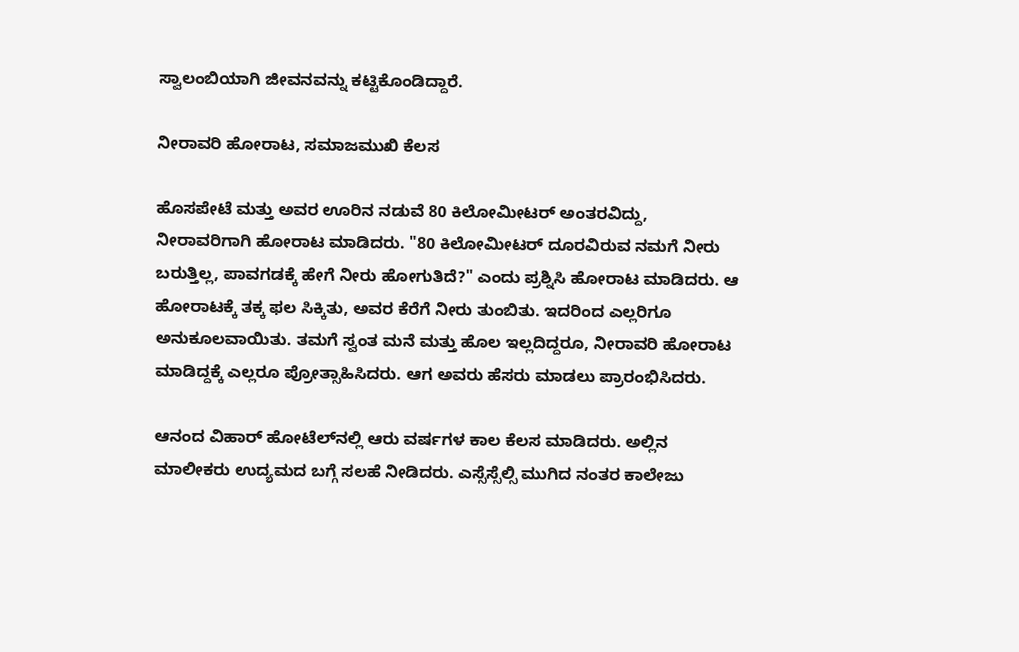ಸ್ವಾಲಂಬಿಯಾಗಿ ಜೀವನವನ್ನು ಕಟ್ಟಿಕೊಂಡಿದ್ದಾರೆ.

ನೀರಾವರಿ ಹೋರಾಟ, ಸಮಾಜಮುಖಿ ಕೆಲಸ

ಹೊಸಪೇಟೆ ಮತ್ತು ಅವರ ಊರಿನ ನಡುವೆ 80 ಕಿಲೋಮೀಟರ್ ಅಂತರವಿದ್ದು, ನೀರಾವರಿಗಾಗಿ ಹೋರಾಟ ಮಾಡಿದರು. "80 ಕಿಲೋಮೀಟರ್ ದೂರವಿರುವ ನಮಗೆ ನೀರು ಬರುತ್ತಿಲ್ಲ, ಪಾವಗಡಕ್ಕೆ ಹೇಗೆ ನೀರು ಹೋಗುತಿದೆ?" ಎಂದು ಪ್ರಶ್ನಿಸಿ ಹೋರಾಟ ಮಾಡಿದರು. ಆ ಹೋರಾಟಕ್ಕೆ ತಕ್ಕ ಫಲ ಸಿಕ್ಕಿತು, ಅವರ ಕೆರೆಗೆ ನೀರು ತುಂಬಿತು. ಇದರಿಂದ ಎಲ್ಲರಿಗೂ ಅನುಕೂಲವಾಯಿತು. ತಮಗೆ ಸ್ವಂತ ಮನೆ ಮತ್ತು ಹೊಲ ಇಲ್ಲದಿದ್ದರೂ, ನೀರಾವರಿ ಹೋರಾಟ ಮಾಡಿದ್ದಕ್ಕೆ ಎಲ್ಲರೂ ಪ್ರೋತ್ಸಾಹಿಸಿದರು. ಆಗ ಅವರು ಹೆಸರು ಮಾಡಲು ಪ್ರಾರಂಭಿಸಿದರು.

ಆನಂದ ವಿಹಾರ್ ಹೋಟೆಲ್‌ನಲ್ಲಿ ಆರು ವರ್ಷಗಳ ಕಾಲ ಕೆಲಸ ಮಾಡಿದರು. ಅಲ್ಲಿನ ಮಾಲೀಕರು ಉದ್ಯಮದ ಬಗ್ಗೆ ಸಲಹೆ ನೀಡಿದರು. ಎಸ್ಸೆಸ್ಸೆಲ್ಸಿ ಮುಗಿದ ನಂತರ ಕಾಲೇಜು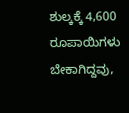ಶುಲ್ಕಕ್ಕೆ 4,600 ರೂಪಾಯಿಗಳು ಬೇಕಾಗಿದ್ದವು,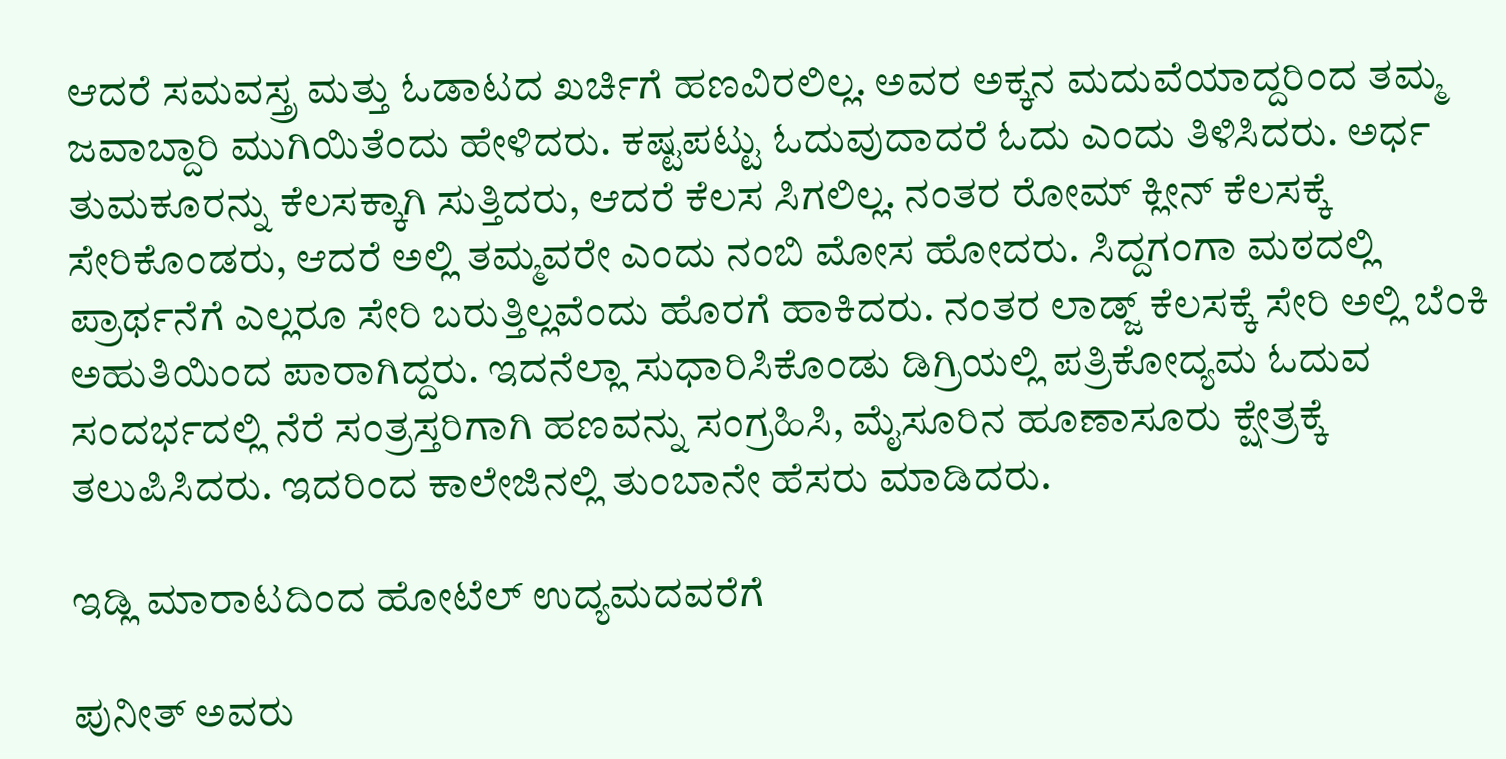ಆದರೆ ಸಮವಸ್ತ್ರ ಮತ್ತು ಓಡಾಟದ ಖರ್ಚಿಗೆ ಹಣವಿರಲಿಲ್ಲ. ಅವರ ಅಕ್ಕನ ಮದುವೆಯಾದ್ದರಿಂದ ತಮ್ಮ ಜವಾಬ್ದಾರಿ ಮುಗಿಯಿತೆಂದು ಹೇಳಿದರು. ಕಷ್ಟಪಟ್ಟು ಓದುವುದಾದರೆ ಓದು ಎಂದು ತಿಳಿಸಿದರು. ಅರ್ಧ ತುಮಕೂರನ್ನು ಕೆಲಸಕ್ಕಾಗಿ ಸುತ್ತಿದರು, ಆದರೆ ಕೆಲಸ ಸಿಗಲಿಲ್ಲ. ನಂತರ ರೋಮ್ ಕ್ಲೀನ್ ಕೆಲಸಕ್ಕೆ ಸೇರಿಕೊಂಡರು, ಆದರೆ ಅಲ್ಲಿ ತಮ್ಮವರೇ ಎಂದು ನಂಬಿ ಮೋಸ ಹೋದರು. ಸಿದ್ದಗಂಗಾ ಮಠದಲ್ಲಿ ಪ್ರಾರ್ಥನೆಗೆ ಎಲ್ಲರೂ ಸೇರಿ ಬರುತ್ತಿಲ್ಲವೆಂದು ಹೊರಗೆ ಹಾಕಿದರು. ನಂತರ ಲಾಡ್ಜ್ ಕೆಲಸಕ್ಕೆ ಸೇರಿ ಅಲ್ಲಿ ಬೆಂಕಿ ಅಹುತಿಯಿಂದ ಪಾರಾಗಿದ್ದರು. ಇದನೆಲ್ಲಾ ಸುಧಾರಿಸಿಕೊಂಡು ಡಿಗ್ರಿಯಲ್ಲಿ ಪತ್ರಿಕೋದ್ಯಮ ಓದುವ ಸಂದರ್ಭದಲ್ಲಿ ನೆರೆ ಸಂತ್ರಸ್ತರಿಗಾಗಿ ಹಣವನ್ನು ಸಂಗ್ರಹಿಸಿ, ಮೈಸೂರಿನ ಹೂಣಾಸೂರು ಕ್ಷೇತ್ರಕ್ಕೆ ತಲುಪಿಸಿದರು. ಇದರಿಂದ ಕಾಲೇಜಿನಲ್ಲಿ ತುಂಬಾನೇ ಹೆಸರು ಮಾಡಿದರು.

ಇಡ್ಲಿ ಮಾರಾಟದಿಂದ ಹೋಟೆಲ್ ಉದ್ಯಮದವರೆಗೆ

ಪುನೀತ್ ಅವರು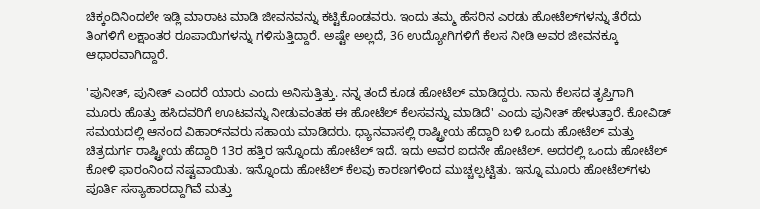ಚಿಕ್ಕಂದಿನಿಂದಲೇ ಇಡ್ಲಿ ಮಾರಾಟ ಮಾಡಿ ಜೀವನವನ್ನು ಕಟ್ಟಿಕೊಂಡವರು. ಇಂದು ತಮ್ಮ ಹೆಸರಿನ ಎರಡು ಹೋಟೆಲ್‌ಗಳನ್ನು ತೆರೆದು ತಿಂಗಳಿಗೆ ಲಕ್ಷಾಂತರ ರೂಪಾಯಿಗಳನ್ನು ಗಳಿಸುತ್ತಿದ್ದಾರೆ. ಅಷ್ಟೇ ಅಲ್ಲದೆ, 36 ಉದ್ಯೋಗಿಗಳಿಗೆ ಕೆಲಸ ನೀಡಿ ಅವರ ಜೀವನಕ್ಕೂ ಆಧಾರವಾಗಿದ್ದಾರೆ.

'ಪುನೀತ್, ಪುನೀತ್ ಎಂದರೆ ಯಾರು ಎಂದು ಅನಿಸುತ್ತಿತ್ತು. ನನ್ನ ತಂದೆ ಕೂಡ ಹೋಟೆಲ್ ಮಾಡಿದ್ದರು. ನಾನು ಕೆಲಸದ ತೃಪ್ತಿಗಾಗಿ ಮೂರು ಹೊತ್ತು ಹಸಿದವರಿಗೆ ಊಟವನ್ನು ನೀಡುವಂತಹ ಈ ಹೋಟೆಲ್‌ ಕೆಲಸವನ್ನು ಮಾಡಿದೆ' ಎಂದು ಪುನೀತ್ ಹೇಳುತ್ತಾರೆ. ಕೋವಿಡ್ ಸಮಯದಲ್ಲಿ ಆನಂದ ವಿಹಾರ್‌ನವರು ಸಹಾಯ ಮಾಡಿದರು. ಧ್ಯಾನವಾಸಲ್ಲಿ ರಾಷ್ಟ್ರೀಯ ಹೆದ್ದಾರಿ ಬಳಿ ಒಂದು ಹೋಟೆಲ್ ಮತ್ತು ಚಿತ್ರದುರ್ಗ ರಾಷ್ಟ್ರೀಯ ಹೆದ್ದಾರಿ 13ರ ಹತ್ತಿರ ಇನ್ನೊಂದು ಹೋಟೆಲ್ ಇದೆ. ಇದು ಅವರ ಐದನೇ ಹೋಟೆಲ್. ಅದರಲ್ಲಿ ಒಂದು ಹೋಟೆಲ್ ಕೋಳಿ ಫಾರಂನಿಂದ ನಷ್ಟವಾಯಿತು. ಇನ್ನೊಂದು ಹೋಟೆಲ್ ಕೆಲವು ಕಾರಣಗಳಿಂದ ಮುಚ್ಚಲ್ಪಟ್ಟಿತು. ಇನ್ನೂ ಮೂರು ಹೋಟೆಲ್‌ಗಳು ಪೂರ್ತಿ ಸಸ್ಯಾಹಾರದ್ದಾಗಿವೆ ಮತ್ತು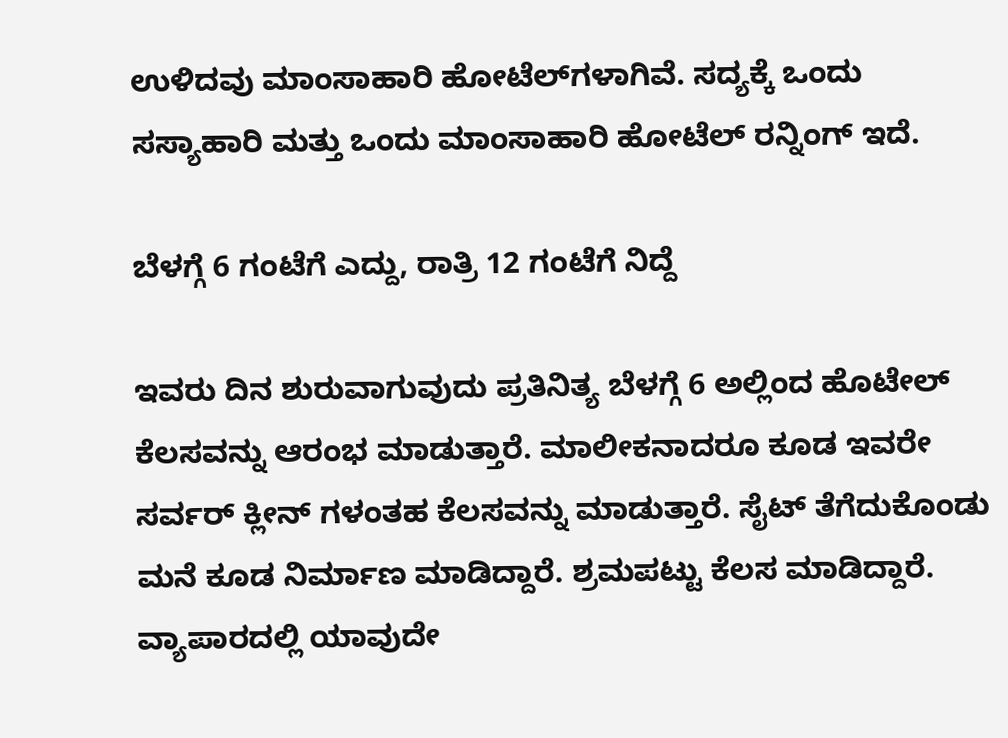ಉಳಿದವು ಮಾಂಸಾಹಾರಿ ಹೋಟೆಲ್‌ಗಳಾಗಿವೆ. ಸದ್ಯಕ್ಕೆ ಒಂದು ಸಸ್ಯಾಹಾರಿ ಮತ್ತು ಒಂದು ಮಾಂಸಾಹಾರಿ ಹೋಟೆಲ್ ರನ್ನಿಂಗ್ ಇದೆ.

ಬೆಳಗ್ಗೆ 6 ಗಂಟೆಗೆ ಎದ್ದು, ರಾತ್ರಿ 12 ಗಂಟೆಗೆ ನಿದ್ದೆ

ಇವರು ದಿನ ಶುರುವಾಗುವುದು ಪ್ರತಿನಿತ್ಯ ಬೆಳಗ್ಗೆ 6 ಅಲ್ಲಿಂದ ಹೊಟೇಲ್‌ ಕೆಲಸವನ್ನು ಆರಂಭ ಮಾಡುತ್ತಾರೆ. ಮಾಲೀಕನಾದರೂ ಕೂಡ ಇವರೇ ಸರ್ವರ್ ಕ್ಲೀನ್‌ ಗಳಂತಹ ಕೆಲಸವನ್ನು ಮಾಡುತ್ತಾರೆ. ಸೈಟ್ ತೆಗೆದುಕೊಂಡು ಮನೆ ಕೂಡ ನಿರ್ಮಾಣ ಮಾಡಿದ್ದಾರೆ. ಶ್ರಮಪಟ್ಟು ಕೆಲಸ ಮಾಡಿದ್ದಾರೆ. ವ್ಯಾಪಾರದಲ್ಲಿ ಯಾವುದೇ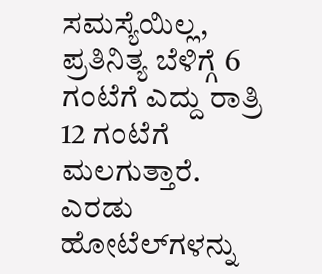ಸಮಸ್ಯೆಯಿಲ್ಲ, ಪ್ರತಿನಿತ್ಯ ಬೆಳಿಗ್ಗೆ 6 ಗಂಟೆಗೆ ಎದ್ದು ರಾತ್ರಿ 12 ಗಂಟೆಗೆ ಮಲಗುತ್ತಾರೆ. ಎರಡು ಹೋಟೆಲ್‌ಗಳನ್ನು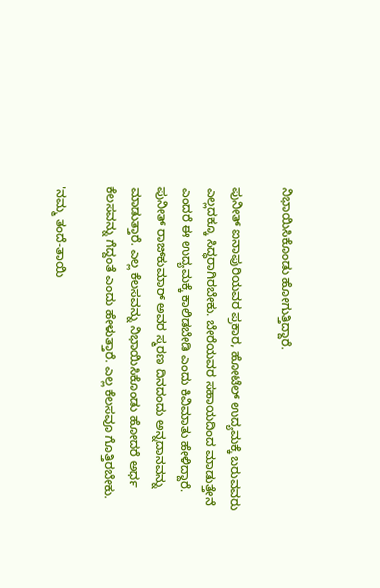ನಿಭಾಯಿಸಿಕೊಂಡು ಹೋಗುತ್ತಿದ್ದಾರೆ.

ಪುನೀತ್ ಐನಾಪುರಿಯವರ ಪ್ರಕಾರ, ಹೋಟೆಲ್ ಉದ್ಯಮಕ್ಕೆ ಬರುವವರು ಎಲ್ಲದಕ್ಕೂ ಸಿದ್ಧರಾಗಿರಬೇಕು. ಬೇರೆಯವರ ಸಹಾಯದಿಂದ ಮಾಡುತ್ತೇನೆ ಎಂದರೆ ಈ ಉದ್ಯಮಕ್ಕೆ ಕಾಲಿಡಬೇಡಿ ಎಂದು ಕಿವಿಮಾತು ಹೇಳಿದ್ದಾರೆ. ಪುನೀತ್ ರಾಜ್‌ಕುಮಾರ್ ಅವರ ಸ್ಮರಣ ದಿನದಂದು ಅನ್ನದಾನವನ್ನು ಮಾಡುತ್ತಾರೆ. ಎಲ್ಲ ಕೆಲಸವನ್ನು ನಿಭಾಯಿಸಿಕೊಂಡು ಹೋದರೆ ಅರ್ಧ ಕೆಲಸವನ್ನು ಗೆದ್ದಂತೆ ಎಂದು ಹೇಳುತ್ತಾರೆ. ಎಲ್ಲ ಕೆಲಸವೂ ಗೊತ್ತಿರಬೇಕು.

'ನಮ್ಮ ತಂದೆ-ತಾಯಿ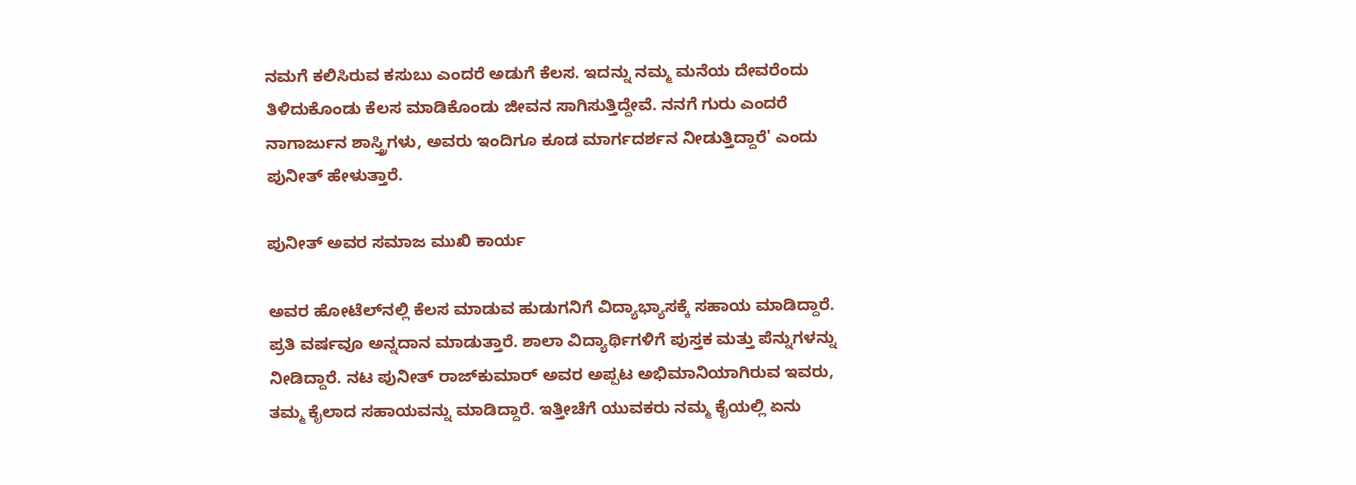ನಮಗೆ ಕಲಿಸಿರುವ ಕಸುಬು ಎಂದರೆ ಅಡುಗೆ ಕೆಲಸ. ಇದನ್ನು ನಮ್ಮ ಮನೆಯ ದೇವರೆಂದು ತಿಳಿದುಕೊಂಡು ಕೆಲಸ ಮಾಡಿಕೊಂಡು ಜೀವನ ಸಾಗಿಸುತ್ತಿದ್ದೇವೆ. ನನಗೆ ಗುರು ಎಂದರೆ ನಾಗಾರ್ಜುನ ಶಾಸ್ತ್ರಿಗಳು, ಅವರು ಇಂದಿಗೂ ಕೂಡ ಮಾರ್ಗದರ್ಶನ ನೀಡುತ್ತಿದ್ದಾರೆ' ಎಂದು ಪುನೀತ್ ಹೇಳುತ್ತಾರೆ.

ಪುನೀತ್‌ ಅವರ ಸಮಾಜ ಮುಖಿ ಕಾರ್ಯ

ಅವರ ಹೋಟೆಲ್‌ನಲ್ಲಿ ಕೆಲಸ ಮಾಡುವ ಹುಡುಗನಿಗೆ ವಿದ್ಯಾಭ್ಯಾಸಕ್ಕೆ ಸಹಾಯ ಮಾಡಿದ್ದಾರೆ. ಪ್ರತಿ ವರ್ಷವೂ ಅನ್ನದಾನ ಮಾಡುತ್ತಾರೆ. ಶಾಲಾ ವಿದ್ಯಾರ್ಥಿಗಳಿಗೆ ಪುಸ್ತಕ ಮತ್ತು ಪೆನ್ನುಗಳನ್ನು ನೀಡಿದ್ದಾರೆ. ನಟ ಪುನೀತ್ ರಾಜ್‌ಕುಮಾರ್ ಅವರ ಅಪ್ಪಟ ಅಭಿಮಾನಿಯಾಗಿರುವ ಇವರು, ತಮ್ಮ ಕೈಲಾದ ಸಹಾಯವನ್ನು ಮಾಡಿದ್ದಾರೆ. ಇತ್ತೀಚೆಗೆ ಯುವಕರು ನಮ್ಮ ಕೈಯಲ್ಲಿ ಏನು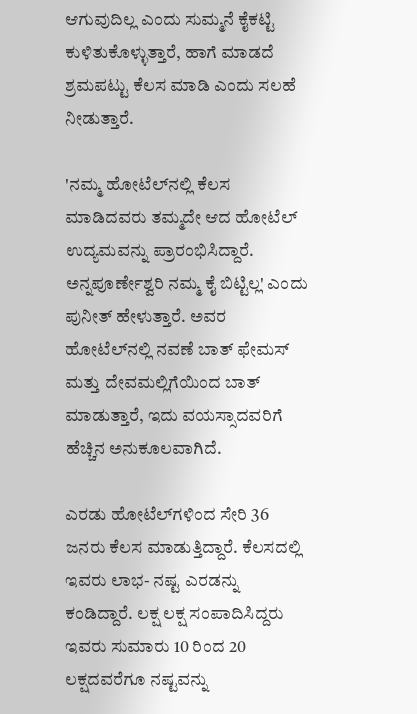ಆಗುವುದಿಲ್ಲ ಎಂದು ಸುಮ್ಮನೆ ಕೈಕಟ್ಟಿ ಕುಳಿತುಕೊಳ್ಳುತ್ತಾರೆ, ಹಾಗೆ ಮಾಡದೆ ಶ್ರಮಪಟ್ಟು ಕೆಲಸ ಮಾಡಿ ಎಂದು ಸಲಹೆ ನೀಡುತ್ತಾರೆ.

'ನಮ್ಮ ಹೋಟೆಲ್‌ನಲ್ಲಿ ಕೆಲಸ ಮಾಡಿದವರು ತಮ್ಮದೇ ಆದ ಹೋಟೆಲ್ ಉದ್ಯಮವನ್ನು ಪ್ರಾರಂಭಿಸಿದ್ದಾರೆ. ಅನ್ನಪೂರ್ಣೇಶ್ವರಿ ನಮ್ಮ ಕೈ ಬಿಟ್ಟಿಲ್ಲ' ಎಂದು ಪುನೀತ್ ಹೇಳುತ್ತಾರೆ. ಅವರ ಹೋಟೆಲ್‌ನಲ್ಲಿ ನವಣೆ ಬಾತ್ ಫೇಮಸ್ ಮತ್ತು ದೇವಮಲ್ಲಿಗೆಯಿಂದ ಬಾತ್ ಮಾಡುತ್ತಾರೆ, ಇದು ವಯಸ್ಸಾದವರಿಗೆ ಹೆಚ್ಚಿನ ಅನುಕೂಲವಾಗಿದೆ.

ಎರಡು ಹೋಟೆಲ್‌ಗಳಿಂದ ಸೇರಿ 36 ಜನರು ಕೆಲಸ ಮಾಡುತ್ತಿದ್ದಾರೆ. ಕೆಲಸದಲ್ಲಿ ಇವರು ಲಾಭ- ನಷ್ಟ ಎರಡನ್ನು ಕಂಡಿದ್ದಾರೆ. ಲಕ್ಷ ಲಕ್ಷ ಸಂಪಾದಿಸಿದ್ದರು ಇವರು ಸುಮಾರು 10 ರಿಂದ 20 ಲಕ್ಷದವರೆಗೂ ನಷ್ಟವನ್ನು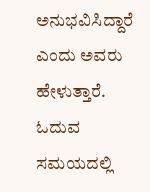ಅನುಭವಿಸಿದ್ದಾರೆ ಎಂದು ಅವರು ಹೇಳುತ್ತಾರೆ. ಓದುವ ಸಮಯದಲ್ಲಿ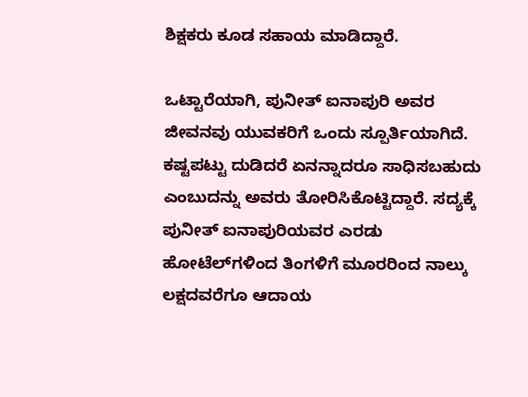ಶಿಕ್ಷಕರು ಕೂಡ ಸಹಾಯ ಮಾಡಿದ್ದಾರೆ.

ಒಟ್ಟಾರೆಯಾಗಿ, ಪುನೀತ್ ಐನಾಪುರಿ ಅವರ ಜೀವನವು ಯುವಕರಿಗೆ ಒಂದು ಸ್ಪೂರ್ತಿಯಾಗಿದೆ. ಕಷ್ಟಪಟ್ಟು ದುಡಿದರೆ ಏನನ್ನಾದರೂ ಸಾಧಿಸಬಹುದು ಎಂಬುದನ್ನು ಅವರು ತೋರಿಸಿಕೊಟ್ಟಿದ್ದಾರೆ. ಸದ್ಯಕ್ಕೆ ಪುನೀತ್ ಐನಾಪುರಿಯವರ ಎರಡು ಹೋಟೆಲ್‌ಗಳಿಂದ ತಿಂಗಳಿಗೆ ಮೂರರಿಂದ ನಾಲ್ಕು ಲಕ್ಷದವರೆಗೂ ಆದಾಯ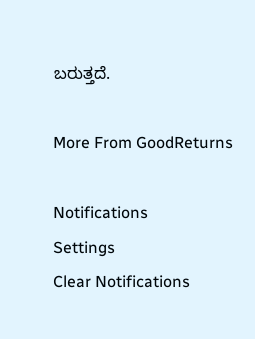ಬರುತ್ತದೆ.

More From GoodReturns

Notifications
Settings
Clear Notifications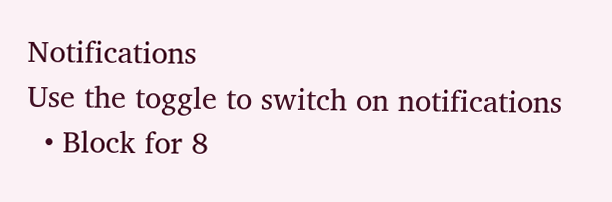Notifications
Use the toggle to switch on notifications
  • Block for 8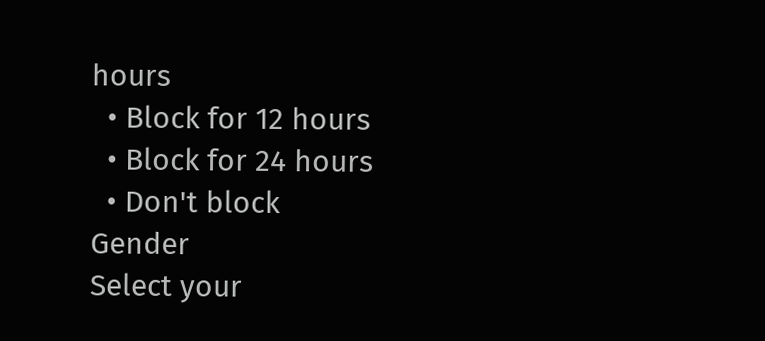hours
  • Block for 12 hours
  • Block for 24 hours
  • Don't block
Gender
Select your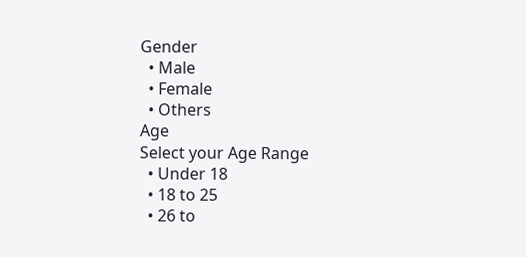Gender
  • Male
  • Female
  • Others
Age
Select your Age Range
  • Under 18
  • 18 to 25
  • 26 to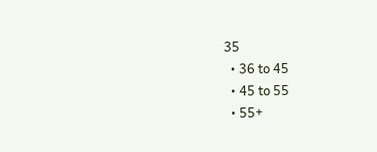35
  • 36 to 45
  • 45 to 55
  • 55+